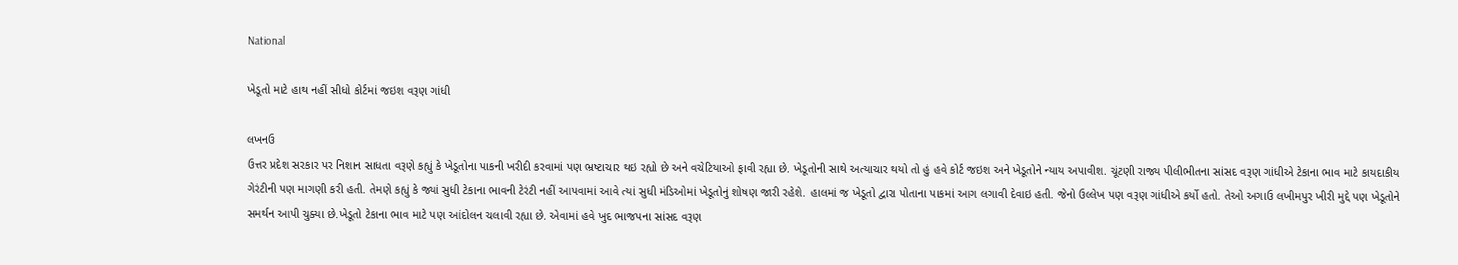National

ખેડૂતો માટે હાથ નહીં સીધો કોર્ટમાં જઇશ વરૂણ ગાંધી

લખનઉ
ઉત્તર પ્રદેશ સરકાર પર નિશાન સાધતા વરૂણે કહ્યું કે ખેડૂતોના પાકની ખરીદી કરવામાં પણ ભ્રષ્ટાચાર થઇ રહ્યો છે અને વચેટિયાઓ ફાવી રહ્યા છે. ખેડૂતોની સાથે અત્યાચાર થયો તો હું હવે કોર્ટ જઇશ અને ખેડૂતોને ન્યાય અપાવીશ. ચૂંટણી રાજ્ય પીલીભીતના સાંસદ વરૂણ ગાંધીએ ટેકાના ભાવ માટે કાયદાકીય ગેરંટીની પણ માગણી કરી હતી. તેમણે કહ્યું કે જ્યાં સુધી ટેકાના ભાવની ટેરંટી નહીં આપવામાં આવે ત્યાં સુધી મંડિઓમાં ખેડૂતોનું શોષણ જારી રહેશે. હાલમાં જ ખેડૂતો દ્વારા પોતાના પાકમાં આગ લગાવી દેવાઇ હતી. જેનો ઉલ્લેખ પણ વરૂણ ગાંધીએ કર્યો હતો. તેઓ અગાઉ લખીમપુર ખીરી મુદ્દે પણ ખેડૂતોને સમર્થન આપી ચુક્યા છે.ખેડૂતો ટેકાના ભાવ માટે પણ આંદોલન ચલાવી રહ્યા છે. એવામાં હવે ખુદ ભાજપના સાંસદ વરૂણ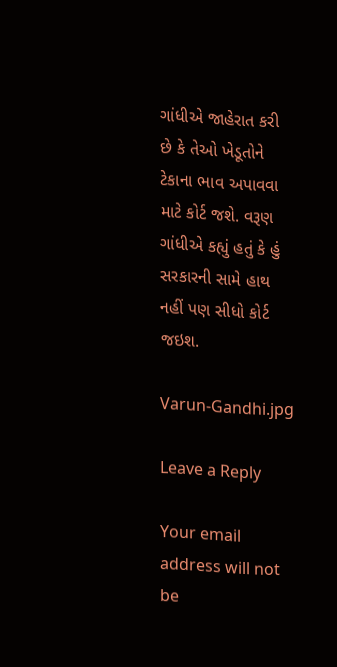ગાંધીએ જાહેરાત કરી છે કે તેઓ ખેડૂતોને ટેકાના ભાવ અપાવવા માટે કોર્ટ જશે. વરૂણ ગાંધીએ કહ્યું હતું કે હું સરકારની સામે હાથ નહીં પણ સીધો કોર્ટ જઇશ.

Varun-Gandhi.jpg

Leave a Reply

Your email address will not be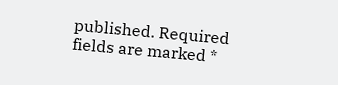published. Required fields are marked *